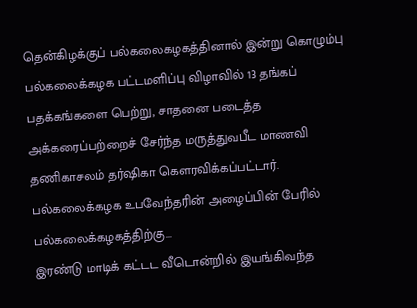தென்கிழக்குப் பல்கலைகழகத்தினால் இன்று கொழும்பு பல்கலைக்கழக பட்டமளிப்பு விழாவில் 13 தங்கப் பதக்கங்களை பெற்று, சாதனை படைத்த அக்கரைப்பற்றைச் சேர்ந்த மருத்துவபீட மாணவி தணிகாசலம் தர்ஷிகா கௌரவிக்கப்பட்டார்.
பல்கலைக்கழக உபவேந்தரின் அழைப்பின் பேரில் பல்கலைக்கழகத்திற்கு...
இரண்டு மாடிக் கட்டட வீடொன்றில் இயங்கிவந்த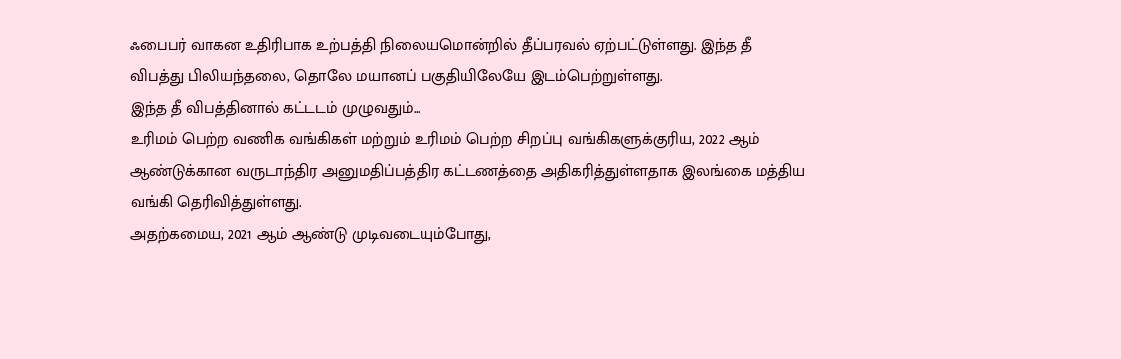ஃபைபர் வாகன உதிரிபாக உற்பத்தி நிலையமொன்றில் தீப்பரவல் ஏற்பட்டுள்ளது. இந்த தீ விபத்து பிலியந்தலை, தொலே மயானப் பகுதியிலேயே இடம்பெற்றுள்ளது.
இந்த தீ விபத்தினால் கட்டடம் முழுவதும்...
உரிமம் பெற்ற வணிக வங்கிகள் மற்றும் உரிமம் பெற்ற சிறப்பு வங்கிகளுக்குரிய, 2022 ஆம் ஆண்டுக்கான வருடாந்திர அனுமதிப்பத்திர கட்டணத்தை அதிகரித்துள்ளதாக இலங்கை மத்திய வங்கி தெரிவித்துள்ளது.
அதற்கமைய, 2021 ஆம் ஆண்டு முடிவடையும்போது,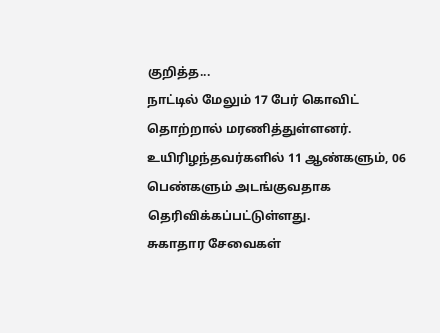குறித்த...
நாட்டில் மேலும் 17 பேர் கொவிட் தொற்றால் மரணித்துள்ளனர்.
உயிரிழந்தவர்களில் 11 ஆண்களும், 06 பெண்களும் அடங்குவதாக தெரிவிக்கப்பட்டுள்ளது.
சுகாதார சேவைகள்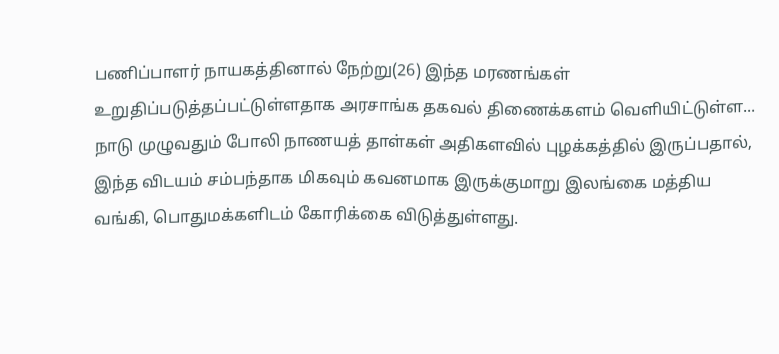பணிப்பாளர் நாயகத்தினால் நேற்று(26) இந்த மரணங்கள் உறுதிப்படுத்தப்பட்டுள்ளதாக அரசாங்க தகவல் திணைக்களம் வெளியிட்டுள்ள...
நாடு முழுவதும் போலி நாணயத் தாள்கள் அதிகளவில் புழக்கத்தில் இருப்பதால், இந்த விடயம் சம்பந்தாக மிகவும் கவனமாக இருக்குமாறு இலங்கை மத்திய வங்கி, பொதுமக்களிடம் கோரிக்கை விடுத்துள்ளது.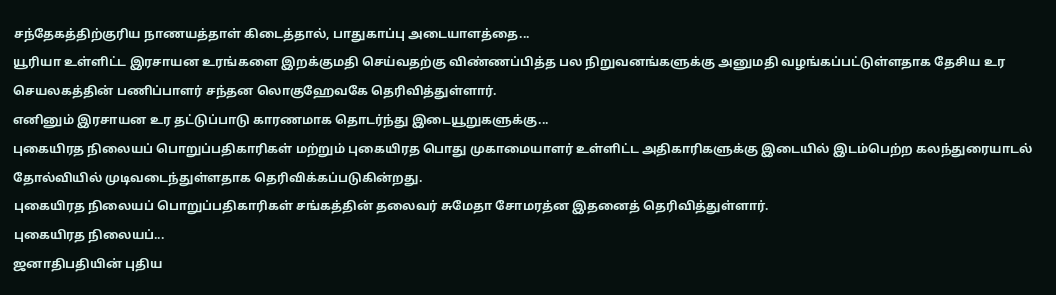சந்தேகத்திற்குரிய நாணயத்தாள் கிடைத்தால், பாதுகாப்பு அடையாளத்தை...
யூரியா உள்ளிட்ட இரசாயன உரங்களை இறக்குமதி செய்வதற்கு விண்ணப்பித்த பல நிறுவனங்களுக்கு அனுமதி வழங்கப்பட்டுள்ளதாக தேசிய உர செயலகத்தின் பணிப்பாளர் சந்தன லொகுஹேவகே தெரிவித்துள்ளார்.
எனினும் இரசாயன உர தட்டுப்பாடு காரணமாக தொடர்ந்து இடையூறுகளுக்கு...
புகையிரத நிலையப் பொறுப்பதிகாரிகள் மற்றும் புகையிரத பொது முகாமையாளர் உள்ளிட்ட அதிகாரிகளுக்கு இடையில் இடம்பெற்ற கலந்துரையாடல் தோல்வியில் முடிவடைந்துள்ளதாக தெரிவிக்கப்படுகின்றது.
புகையிரத நிலையப் பொறுப்பதிகாரிகள் சங்கத்தின் தலைவர் சுமேதா சோமரத்ன இதனைத் தெரிவித்துள்ளார்.
புகையிரத நிலையப்...
ஜனாதிபதியின் புதிய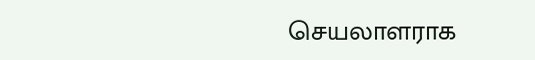செயலாளராக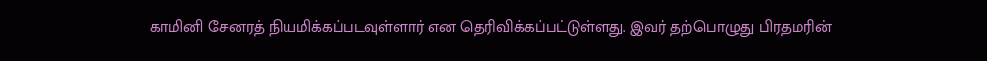காமினி சேனரத் நியமிக்கப்படவுள்ளார் என தெரிவிக்கப்பட்டுள்ளது. இவர் தற்பொழுது பிரதமரின்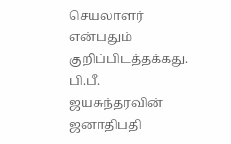செயலாளர் என்பதும் குறிப்பிடத்தக்கது.
பி.பீ. ஜயசுந்தரவின் ஜனாதிபதி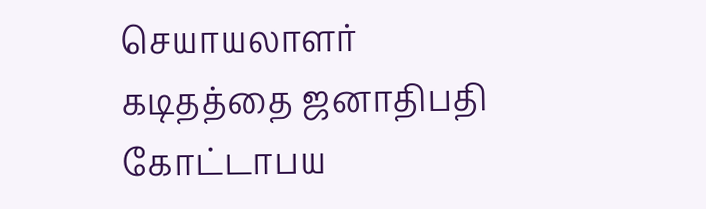செயாயலாளர் கடிதத்தை ஜனாதிபதி கோட்டாபய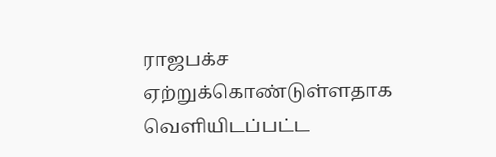ராஜபக்ச ஏற்றுக்கொண்டுள்ளதாக வெளியிடப்பட்ட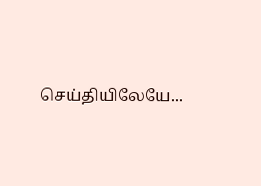செய்தியிலேயே...